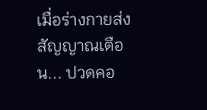เมื่อร่างกายส่งสัญญาณเตือน... ปวดคอ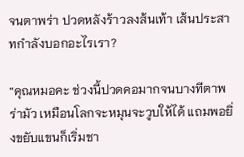จนตาพร่า ปวดหลังร้าวลงส้นเท้า เส้นประสาทกำลังบอกอะไรเรา?

“คุณหมอคะ ช่วงนี้ปวดคอมากจนบางทีตาพร่ามัว เหมือนโลกจะหมุนจะวูบให้ได้ แถมพอยิ่งขยับแขนก็เริ่มชา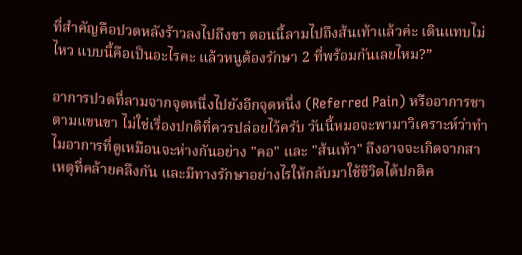ที่สำคัญคือปวดหลังร้าวลงไปถึงขา ตอนนี้ลามไปถึงส้นเท้าแล้วค่ะ เดินแทบไม่ไหว แบบนี้คือเป็นอะไรคะ แล้วหนูต้องรักษา 2 ที่พร้อมกันเลยไหม?”

อาการปวดที่ลามจากจุดหนึ่งไปยังอีกจุดหนึ่ง (Referred Pain) หรืออาการชาตามแขนขา ไม่ใช่เรื่องปกติที่ควรปล่อยไว้ครับ วันนี้หมอจะพามาวิเคราะห์ว่าทำไมอาการที่ดูเหมือนจะห่างกันอย่าง "คอ" และ "ส้นเท้า" ถึงอาจจะเกิดจากสาเหตุที่คล้ายคลึงกัน และมีทางรักษาอย่างไรให้กลับมาใช้ชีวิตได้ปกติค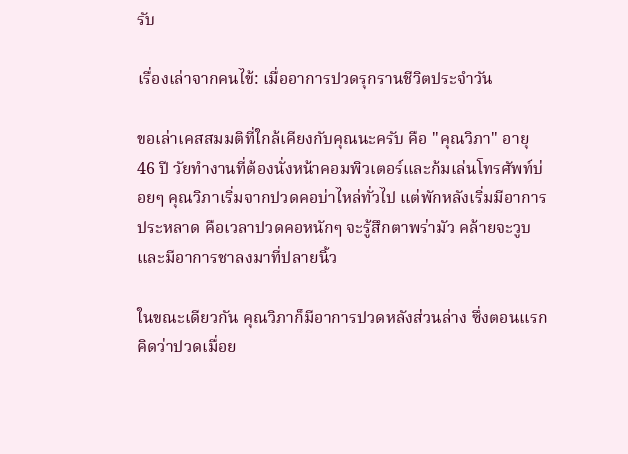รับ

เรื่องเล่าจากคนไข้: เมื่ออาการปวดรุกรานชีวิตประจำวัน

ขอเล่าเคสสมมติที่ใกล้เคียงกับคุณนะครับ คือ "คุณวิภา" อายุ 46 ปี วัยทำงานที่ต้องนั่งหน้าคอมพิวเตอร์และก้มเล่นโทรศัพท์บ่อยๆ คุณวิภาเริ่มจากปวดคอบ่าไหล่ทั่วไป แต่พักหลังเริ่มมีอาการประหลาด คือเวลาปวดคอหนักๆ จะรู้สึกตาพร่ามัว คล้ายจะวูบ และมีอาการชาลงมาที่ปลายนิ้ว

ในขณะเดียวกัน คุณวิภาก็มีอาการปวดหลังส่วนล่าง ซึ่งตอนแรกคิดว่าปวดเมื่อย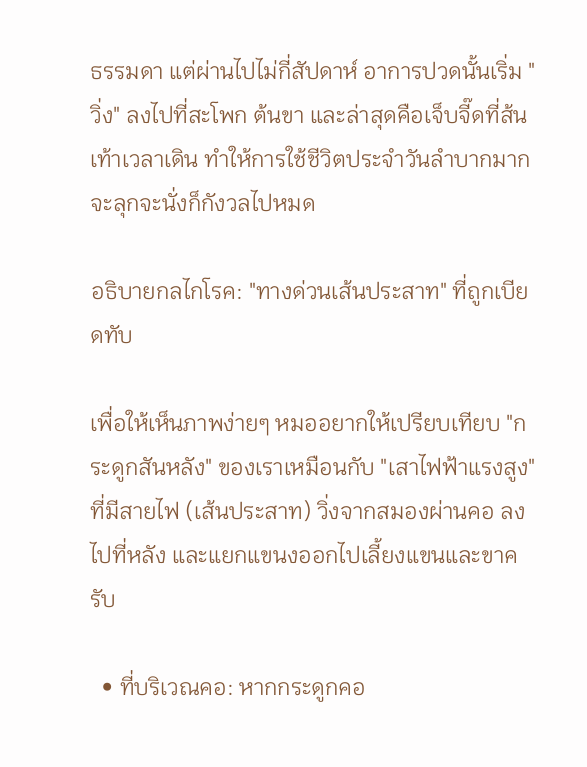ธรรมดา แต่ผ่านไปไม่กี่สัปดาห์ อาการปวดนั้นเริ่ม "วิ่ง" ลงไปที่สะโพก ต้นขา และล่าสุดคือเจ็บจี๊ดที่ส้นเท้าเวลาเดิน ทำให้การใช้ชีวิตประจำวันลำบากมาก จะลุกจะนั่งก็กังวลไปหมด

อธิบายกลไกโรค: "ทางด่วนเส้นประสาท" ที่ถูกเบียดทับ

เพื่อให้เห็นภาพง่ายๆ หมออยากให้เปรียบเทียบ "กระดูกสันหลัง" ของเราเหมือนกับ "เสาไฟฟ้าแรงสูง" ที่มีสายไฟ (เส้นประสาท) วิ่งจากสมองผ่านคอ ลงไปที่หลัง และแยกแขนงออกไปเลี้ยงแขนและขาครับ

  • ที่บริเวณคอ: หากกระดูกคอ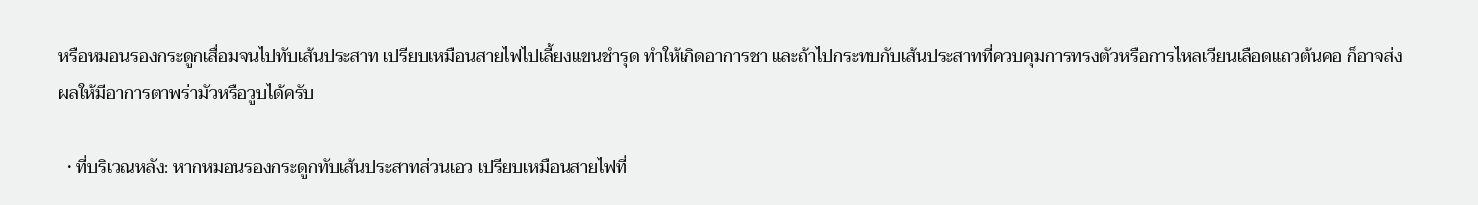หรือหมอนรองกระดูกเสื่อมจนไปทับเส้นประสาท เปรียบเหมือนสายไฟไปเลี้ยงแขนชำรุด ทำให้เกิดอาการชา และถ้าไปกระทบกับเส้นประสาทที่ควบคุมการทรงตัวหรือการไหลเวียนเลือดแถวต้นคอ ก็อาจส่งผลให้มีอาการตาพร่ามัวหรือวูบได้ครับ

  • ที่บริเวณหลัง: หากหมอนรองกระดูกทับเส้นประสาทส่วนเอว เปรียบเหมือนสายไฟที่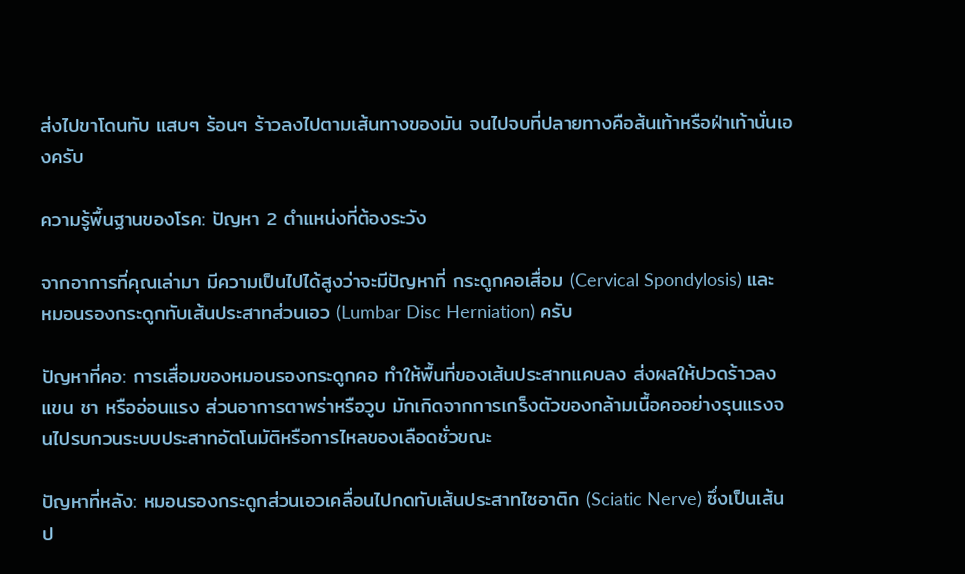ส่งไปขาโดนทับ แสบๆ ร้อนๆ ร้าวลงไปตามเส้นทางของมัน จนไปจบที่ปลายทางคือส้นเท้าหรือฝ่าเท้านั่นเองครับ

ความรู้พื้นฐานของโรค: ปัญหา 2 ตำแหน่งที่ต้องระวัง

จากอาการที่คุณเล่ามา มีความเป็นไปได้สูงว่าจะมีปัญหาที่ กระดูกคอเสื่อม (Cervical Spondylosis) และ หมอนรองกระดูกทับเส้นประสาทส่วนเอว (Lumbar Disc Herniation) ครับ

ปัญหาที่คอ: การเสื่อมของหมอนรองกระดูกคอ ทำให้พื้นที่ของเส้นประสาทแคบลง ส่งผลให้ปวดร้าวลงแขน ชา หรืออ่อนแรง ส่วนอาการตาพร่าหรือวูบ มักเกิดจากการเกร็งตัวของกล้ามเนื้อคออย่างรุนแรงจนไปรบกวนระบบประสาทอัตโนมัติหรือการไหลของเลือดชั่วขณะ

ปัญหาที่หลัง: หมอนรองกระดูกส่วนเอวเคลื่อนไปกดทับเส้นประสาทไซอาติก (Sciatic Nerve) ซึ่งเป็นเส้นป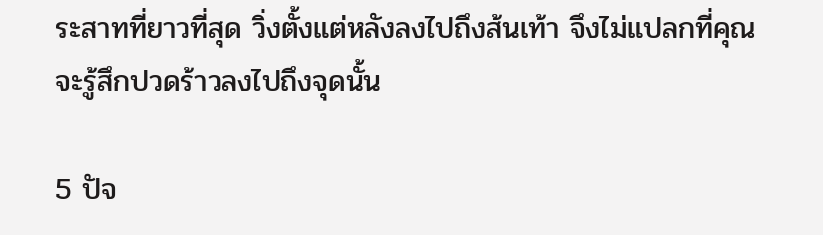ระสาทที่ยาวที่สุด วิ่งตั้งแต่หลังลงไปถึงส้นเท้า จึงไม่แปลกที่คุณจะรู้สึกปวดร้าวลงไปถึงจุดนั้น

5 ปัจ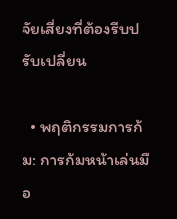จัยเสี่ยงที่ต้องรีบปรับเปลี่ยน

  • พฤติกรรมการก้ม: การก้มหน้าเล่นมือ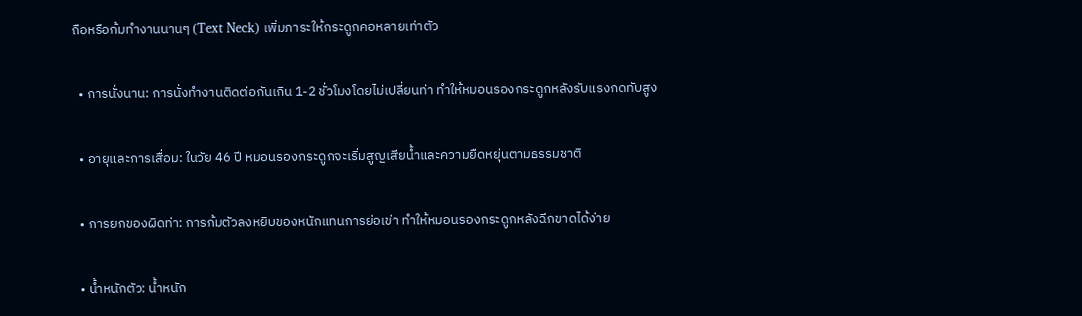ถือหรือก้มทำงานนานๆ (Text Neck) เพิ่มภาระให้กระดูกคอหลายเท่าตัว

  • การนั่งนาน: การนั่งทำงานติดต่อกันเกิน 1-2 ชั่วโมงโดยไม่เปลี่ยนท่า ทำให้หมอนรองกระดูกหลังรับแรงกดทับสูง

  • อายุและการเสื่อม: ในวัย 46 ปี หมอนรองกระดูกจะเริ่มสูญเสียน้ำและความยืดหยุ่นตามธรรมชาติ

  • การยกของผิดท่า: การก้มตัวลงหยิบของหนักแทนการย่อเข่า ทำให้หมอนรองกระดูกหลังฉีกขาดได้ง่าย

  • น้ำหนักตัว: น้ำหนัก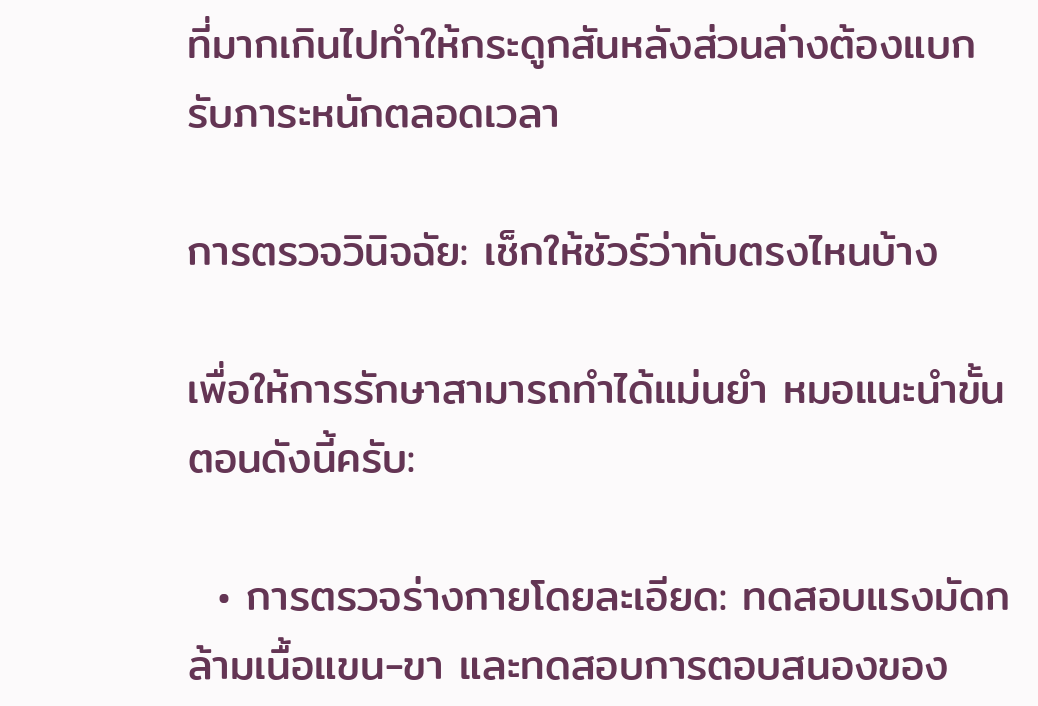ที่มากเกินไปทำให้กระดูกสันหลังส่วนล่างต้องแบกรับภาระหนักตลอดเวลา

การตรวจวินิจฉัย: เช็กให้ชัวร์ว่าทับตรงไหนบ้าง

เพื่อให้การรักษาสามารถทำได้แม่นยำ หมอแนะนำขั้นตอนดังนี้ครับ:

  • การตรวจร่างกายโดยละเอียด: ทดสอบแรงมัดกล้ามเนื้อแขน-ขา และทดสอบการตอบสนองของ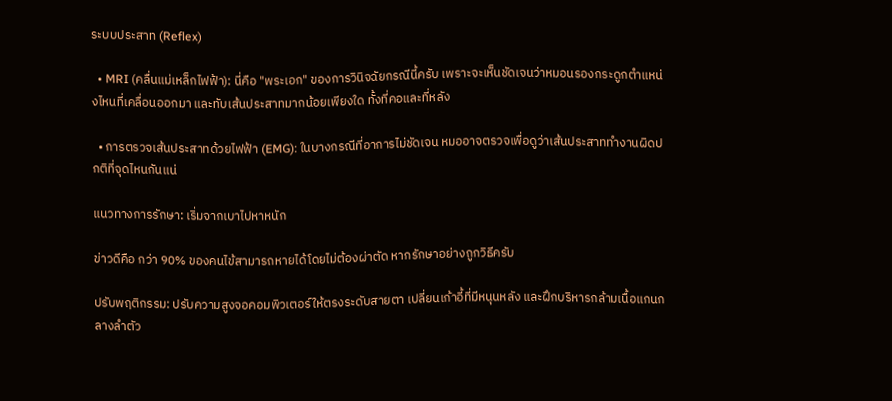ระบบประสาท (Reflex)

  • MRI (คลื่นแม่เหล็กไฟฟ้า): นี่คือ "พระเอก" ของการวินิจฉัยกรณีนี้ครับ เพราะจะเห็นชัดเจนว่าหมอนรองกระดูกตำแหน่งไหนที่เคลื่อนออกมา และทับเส้นประสาทมากน้อยเพียงใด ทั้งที่คอและที่หลัง

  • การตรวจเส้นประสาทด้วยไฟฟ้า (EMG): ในบางกรณีที่อาการไม่ชัดเจน หมออาจตรวจเพื่อดูว่าเส้นประสาททำงานผิดปกติที่จุดไหนกันแน่

แนวทางการรักษา: เริ่มจากเบาไปหาหนัก

ข่าวดีคือ กว่า 90% ของคนไข้สามารถหายได้โดยไม่ต้องผ่าตัด หากรักษาอย่างถูกวิธีครับ

ปรับพฤติกรรม: ปรับความสูงจอคอมพิวเตอร์ให้ตรงระดับสายตา เปลี่ยนเก้าอี้ที่มีหนุนหลัง และฝึกบริหารกล้ามเนื้อแกนกลางลำตัว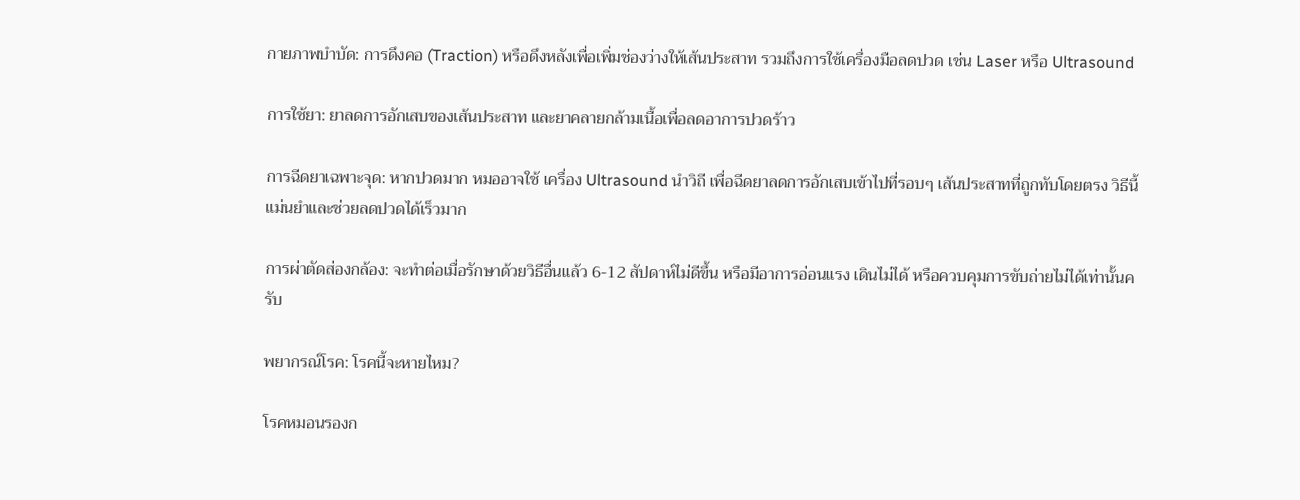กายภาพบำบัด: การดึงคอ (Traction) หรือดึงหลังเพื่อเพิ่มช่องว่างให้เส้นประสาท รวมถึงการใช้เครื่องมือลดปวด เช่น Laser หรือ Ultrasound

การใช้ยา: ยาลดการอักเสบของเส้นประสาท และยาคลายกล้ามเนื้อเพื่อลดอาการปวดร้าว

การฉีดยาเฉพาะจุด: หากปวดมาก หมออาจใช้ เครื่อง Ultrasound นำวิถี เพื่อฉีดยาลดการอักเสบเข้าไปที่รอบๆ เส้นประสาทที่ถูกทับโดยตรง วิธีนี้แม่นยำและช่วยลดปวดได้เร็วมาก

การผ่าตัดส่องกล้อง: จะทำต่อเมื่อรักษาด้วยวิธีอื่นแล้ว 6-12 สัปดาห์ไม่ดีขึ้น หรือมีอาการอ่อนแรง เดินไม่ได้ หรือควบคุมการขับถ่ายไม่ได้เท่านั้นครับ

พยากรณ์โรค: โรคนี้จะหายไหม?

โรคหมอนรองก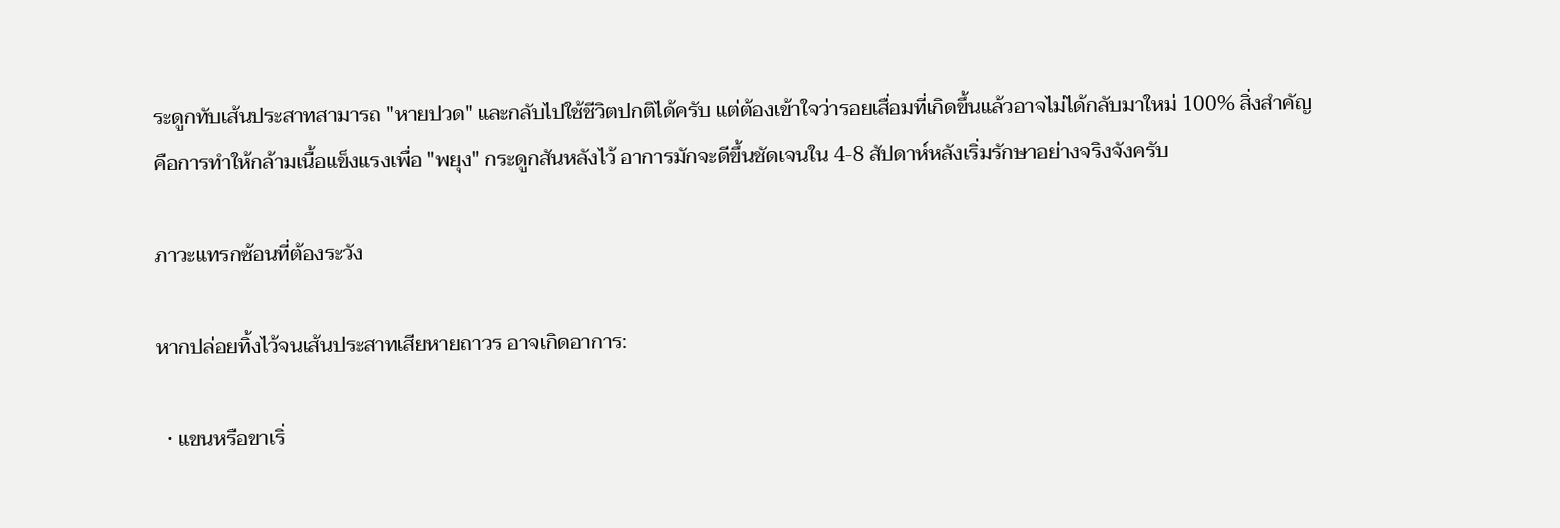ระดูกทับเส้นประสาทสามารถ "หายปวด" และกลับไปใช้ชีวิตปกติได้ครับ แต่ต้องเข้าใจว่ารอยเสื่อมที่เกิดขึ้นแล้วอาจไม่ได้กลับมาใหม่ 100% สิ่งสำคัญคือการทำให้กล้ามเนื้อแข็งแรงเพื่อ "พยุง" กระดูกสันหลังไว้ อาการมักจะดีขึ้นชัดเจนใน 4-8 สัปดาห์หลังเริ่มรักษาอย่างจริงจังครับ

ภาวะแทรกซ้อนที่ต้องระวัง

หากปล่อยทิ้งไว้จนเส้นประสาทเสียหายถาวร อาจเกิดอาการ:

  • แขนหรือขาเริ่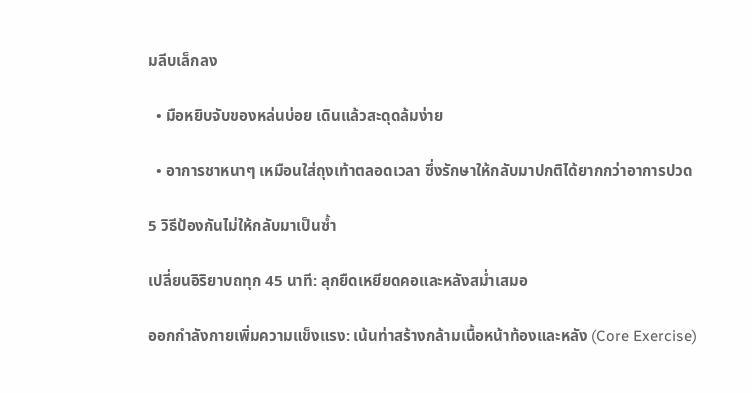มลีบเล็กลง

  • มือหยิบจับของหล่นบ่อย เดินแล้วสะดุดล้มง่าย

  • อาการชาหนาๆ เหมือนใส่ถุงเท้าตลอดเวลา ซึ่งรักษาให้กลับมาปกติได้ยากกว่าอาการปวด

5 วิธีป้องกันไม่ให้กลับมาเป็นซ้ำ

เปลี่ยนอิริยาบถทุก 45 นาที: ลุกยืดเหยียดคอและหลังสม่ำเสมอ

ออกกำลังกายเพิ่มความแข็งแรง: เน้นท่าสร้างกล้ามเนื้อหน้าท้องและหลัง (Core Exercise)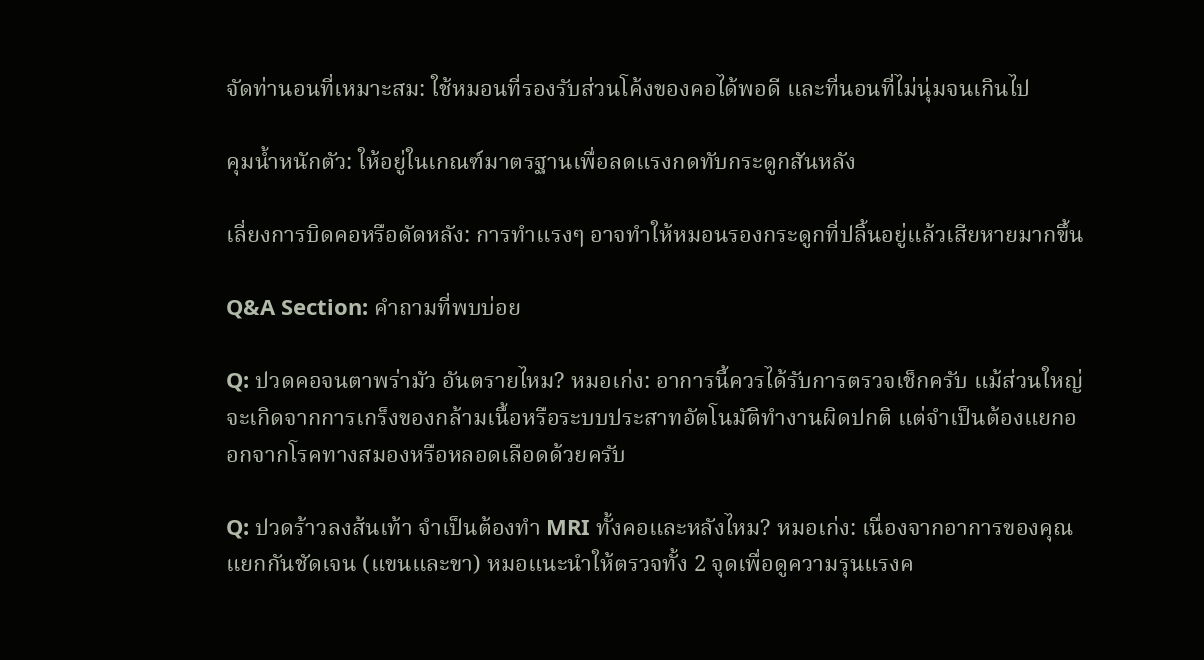จัดท่านอนที่เหมาะสม: ใช้หมอนที่รองรับส่วนโค้งของคอได้พอดี และที่นอนที่ไม่นุ่มจนเกินไป

คุมน้ำหนักตัว: ให้อยู่ในเกณฑ์มาตรฐานเพื่อลดแรงกดทับกระดูกสันหลัง

เลี่ยงการบิดคอหรือดัดหลัง: การทำแรงๆ อาจทำให้หมอนรองกระดูกที่ปลิ้นอยู่แล้วเสียหายมากขึ้น

Q&A Section: คำถามที่พบบ่อย

Q: ปวดคอจนตาพร่ามัว อันตรายไหม? หมอเก่ง: อาการนี้ควรได้รับการตรวจเช็กครับ แม้ส่วนใหญ่จะเกิดจากการเกร็งของกล้ามเนื้อหรือระบบประสาทอัตโนมัติทำงานผิดปกติ แต่จำเป็นต้องแยกออกจากโรคทางสมองหรือหลอดเลือดด้วยครับ

Q: ปวดร้าวลงส้นเท้า จำเป็นต้องทำ MRI ทั้งคอและหลังไหม? หมอเก่ง: เนื่องจากอาการของคุณแยกกันชัดเจน (แขนและขา) หมอแนะนำให้ตรวจทั้ง 2 จุดเพื่อดูความรุนแรงค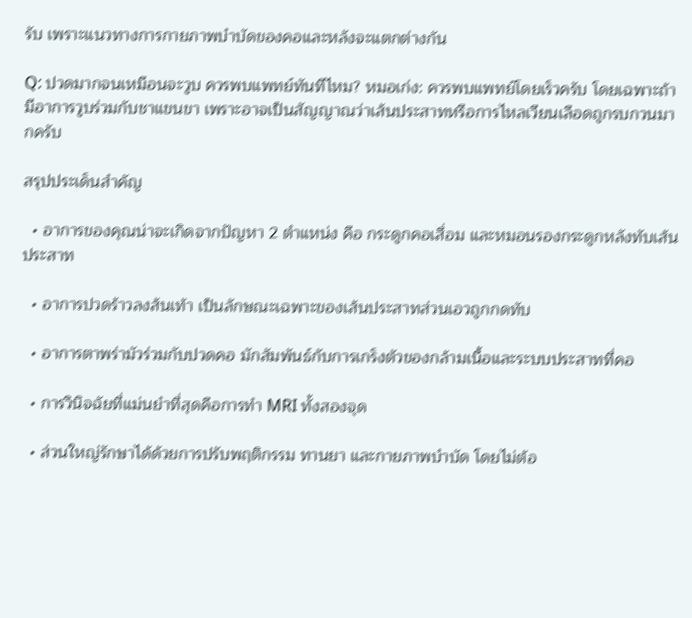รับ เพราะแนวทางการกายภาพบำบัดของคอและหลังจะแตกต่างกัน

Q: ปวดมากจนเหมือนจะวูบ ควรพบแพทย์ทันทีไหม? หมอเก่ง: ควรพบแพทย์โดยเร็วครับ โดยเฉพาะถ้ามีอาการวูบร่วมกับชาแขนขา เพราะอาจเป็นสัญญาณว่าเส้นประสาทหรือการไหลเวียนเลือดถูกรบกวนมากครับ

สรุปประเด็นสำคัญ

  • อาการของคุณน่าจะเกิดจากปัญหา 2 ตำแหน่ง คือ กระดูกคอเสื่อม และหมอนรองกระดูกหลังทับเส้นประสาท

  • อาการปวดร้าวลงส้นเท้า เป็นลักษณะเฉพาะของเส้นประสาทส่วนเอวถูกกดทับ

  • อาการตาพร่ามัวร่วมกับปวดคอ มักสัมพันธ์กับการเกร็งตัวของกล้ามเนื้อและระบบประสาทที่คอ

  • การวินิจฉัยที่แม่นยำที่สุดคือการทำ MRI ทั้งสองจุด

  • ส่วนใหญ่รักษาได้ด้วยการปรับพฤติกรรม ทานยา และกายภาพบำบัด โดยไม่ต้อ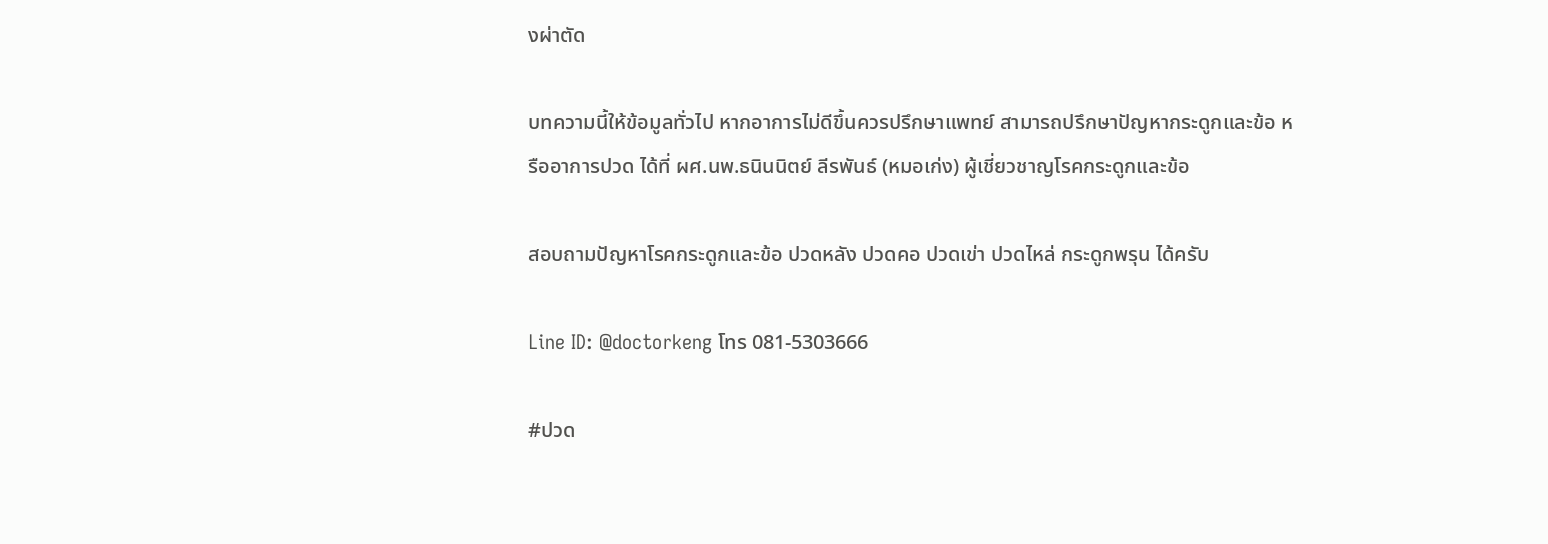งผ่าตัด

บทความนี้ให้ข้อมูลทั่วไป หากอาการไม่ดีขึ้นควรปรึกษาแพทย์ สามารถปรึกษาปัญหากระดูกและข้อ หรืออาการปวด ได้ที่ ผศ.นพ.ธนินนิตย์ ลีรพันธ์ (หมอเก่ง) ผู้เชี่ยวชาญโรคกระดูกและข้อ

สอบถามปัญหาโรคกระดูกและข้อ ปวดหลัง ปวดคอ ปวดเข่า ปวดไหล่ กระดูกพรุน ได้ครับ

Line ID: @doctorkeng โทร 081-5303666

#ปวด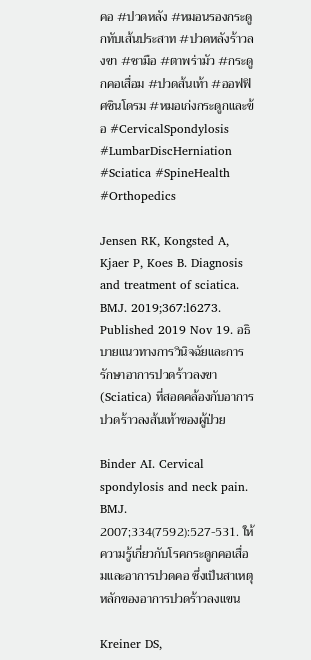คอ #ปวดหลัง #หมอนรองกระดูกทับเส้นประสาท #ปวดหลังร้าวลงขา #ชามือ #ตาพร่ามัว #กระดูกคอเสื่อม #ปวดส้นเท้า #ออฟฟิศซินโดรม #หมอเก่งกระดูกและข้อ #CervicalSpondylosis #LumbarDiscHerniation #Sciatica #SpineHealth #Orthopedics

Jensen RK, Kongsted A, Kjaer P, Koes B. Diagnosis and treatment of sciatica. BMJ. 2019;367:l6273. Published 2019 Nov 19. อธิบายแนวทางการวินิจฉัยและการรักษาอาการปวดร้าวลงขา (Sciatica) ที่สอดคล้องกับอาการปวดร้าวลงส้นเท้าของผู้ป่วย

Binder AI. Cervical spondylosis and neck pain. BMJ. 2007;334(7592):527-531. ให้ความรู้เกี่ยวกับโรคกระดูกคอเสื่อมและอาการปวดคอ ซึ่งเป็นสาเหตุหลักของอาการปวดร้าวลงแขน

Kreiner DS,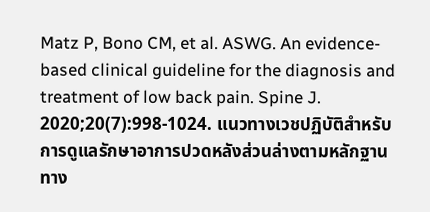Matz P, Bono CM, et al. ASWG. An evidence-based clinical guideline for the diagnosis and treatment of low back pain. Spine J. 2020;20(7):998-1024. แนวทางเวชปฏิบัติสำหรับการดูแลรักษาอาการปวดหลังส่วนล่างตามหลักฐานทาง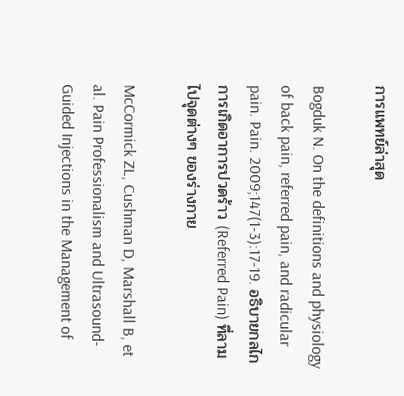การแพทย์ล่าสุด

Bogduk N. On the definitions and physiology of back pain, referred pain, and radicular pain. Pain. 2009;147(1-3):17-19. อธิบายกลไกการเกิดอาการปวดร้าว (Referred Pain) ที่ลามไปจุดต่างๆ ของร่างกาย

McCormick ZL, Cushman D, Marshall B, et al. Pain Professionalism and Ultrasound-Guided Injections in the Management of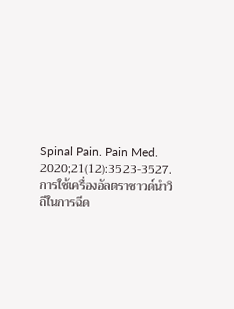Spinal Pain. Pain Med. 2020;21(12):3523-3527. การใช้เครื่องอัลตราซาวด์นำวิถีในการฉีด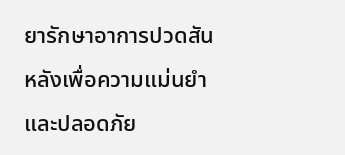ยารักษาอาการปวดสันหลังเพื่อความแม่นยำและปลอดภัย